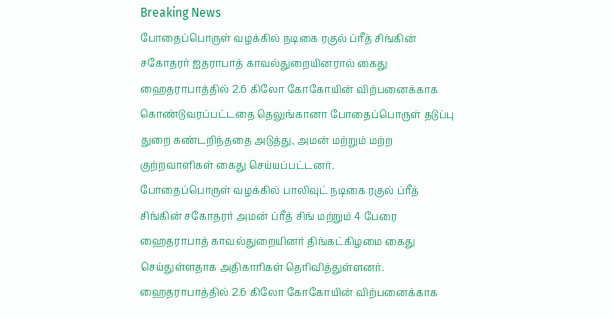Breaking News
போதைப்பொருள் வழக்கில் நடிகை ரகுல் ப்ரீத் சிங்கின் சகோதரர் ஐதராபாத் காவல்துறையினரால் கைது
ஹைதராபாத்தில் 2.6 கிலோ கோகோயின் விற்பனைக்காக கொண்டுவரப்பட்டதை தெலுங்கானா போதைப்பொருள் தடுப்பு துறை கண்டறிந்ததை அடுத்து, அமன் மற்றும் மற்ற குற்றவாளிகள் கைது செய்யப்பட்டனர்.
போதைப்பொருள் வழக்கில் பாலிவுட் நடிகை ரகுல் ப்ரீத் சிங்கின் சகோதரர் அமன் ப்ரீத் சிங் மற்றும் 4 பேரை ஹைதராபாத் காவல்துறையினர் திங்கட்கிழமை கைது செய்துள்ளதாக அதிகாரிகள் தெரிவித்துள்ளனர்.
ஹைதராபாத்தில் 2.6 கிலோ கோகோயின் விற்பனைக்காக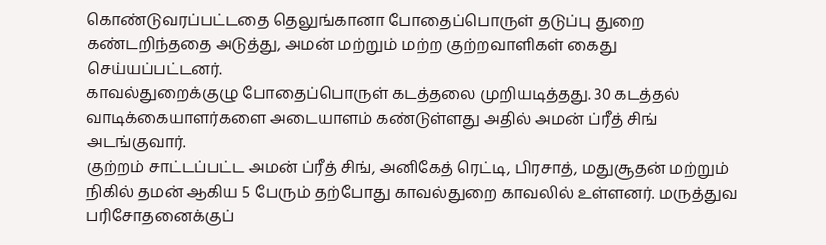கொண்டுவரப்பட்டதை தெலுங்கானா போதைப்பொருள் தடுப்பு துறை கண்டறிந்ததை அடுத்து, அமன் மற்றும் மற்ற குற்றவாளிகள் கைது செய்யப்பட்டனர்.
காவல்துறைக்குழு போதைப்பொருள் கடத்தலை முறியடித்தது. 30 கடத்தல் வாடிக்கையாளர்களை அடையாளம் கண்டுள்ளது அதில் அமன் ப்ரீத் சிங் அடங்குவார்.
குற்றம் சாட்டப்பட்ட அமன் ப்ரீத் சிங், அனிகேத் ரெட்டி, பிரசாத், மதுசூதன் மற்றும் நிகில் தமன் ஆகிய 5 பேரும் தற்போது காவல்துறை காவலில் உள்ளனர். மருத்துவ பரிசோதனைக்குப்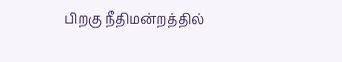பிறகு நீதிமன்றத்தில்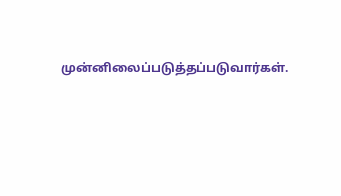முன்னிலைப்படுத்தப்படுவார்கள்.